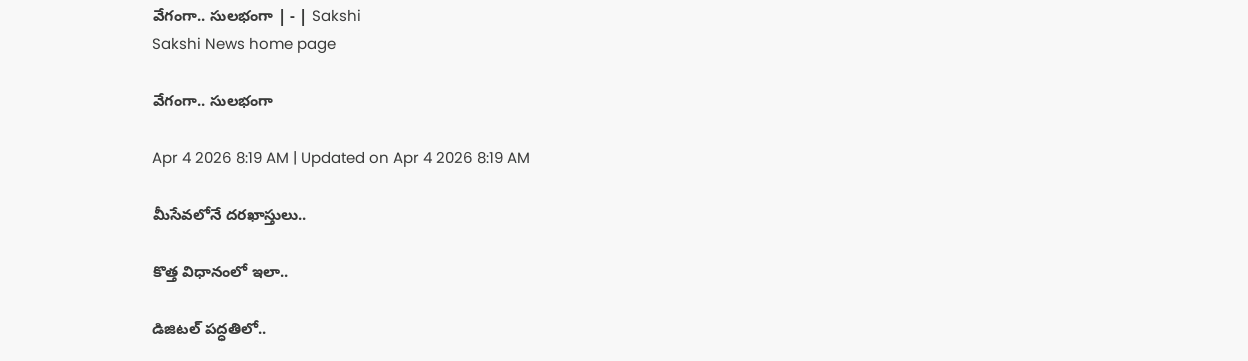వేగంగా.. సులభంగా | - | Sakshi
Sakshi News home page

వేగంగా.. సులభంగా

Apr 4 2026 8:19 AM | Updated on Apr 4 2026 8:19 AM

మీసేవలోనే దరఖాస్తులు..

కొత్త విధానంలో ఇలా..

డిజిటల్‌ పద్ధతిలో..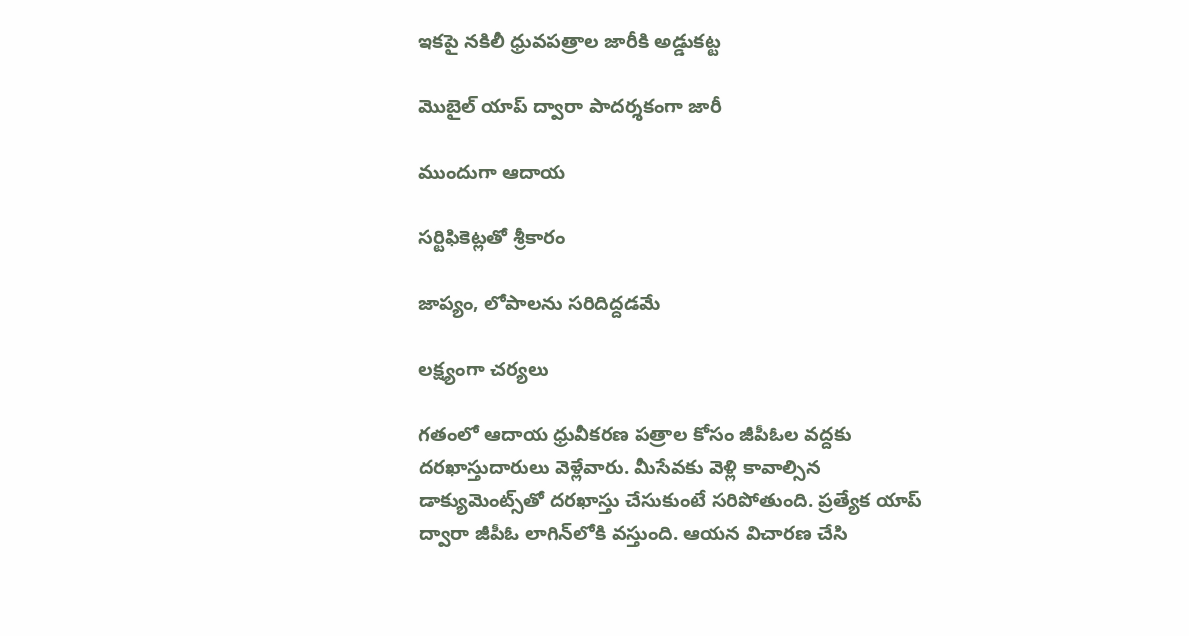ఇకపై నకిలీ ధ్రువపత్రాల జారీకి అడ్డుకట్ట

మొబైల్‌ యాప్‌ ద్వారా పాదర్శకంగా జారీ

ముందుగా ఆదాయ

సర్టిఫికెట్లతో శ్రీకారం

జాప్యం, లోపాలను సరిదిద్దడమే

లక్ష్యంగా చర్యలు

గతంలో ఆదాయ ధ్రువీకరణ పత్రాల కోసం జీపీఓల వద్దకు దరఖాస్తుదారులు వెళ్లేవారు. మీసేవకు వెళ్లి కావాల్సిన డాక్యుమెంట్స్‌తో దరఖాస్తు చేసుకుంటే సరిపోతుంది. ప్రత్యేక యాప్‌ ద్వారా జీపీఓ లాగిన్‌లోకి వస్తుంది. ఆయన విచారణ చేసి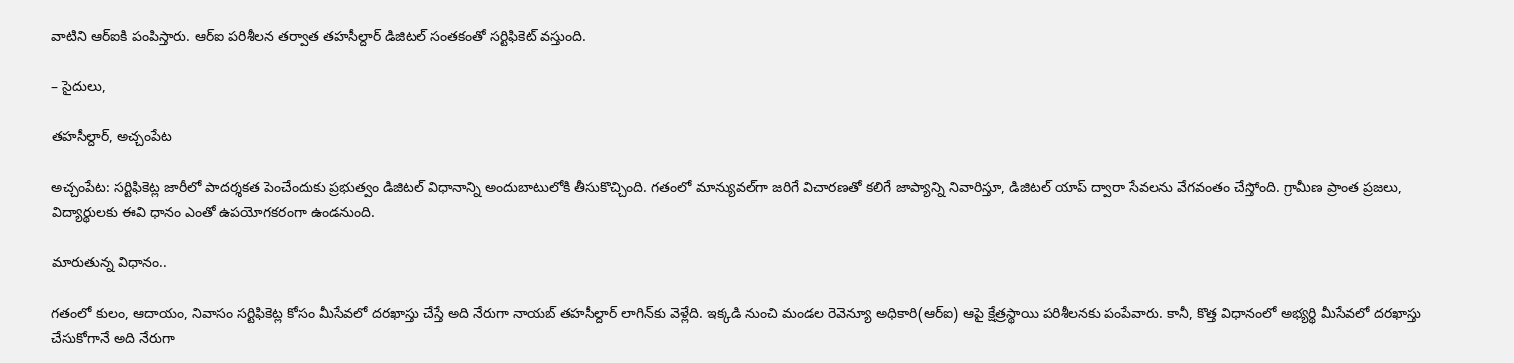వాటిని ఆర్‌ఐకి పంపిస్తారు. ఆర్‌ఐ పరిశీలన తర్వాత తహసీల్దార్‌ డిజిటల్‌ సంతకంతో సర్టిఫికెట్‌ వస్తుంది.

– సైదులు,

తహసీల్దార్‌, అచ్చంపేట

అచ్చంపేట: సర్టిఫికెట్ల జారీలో పాదర్శకత పెంచేందుకు ప్రభుత్వం డిజిటల్‌ విధానాన్ని అందుబాటులోకి తీసుకొచ్చింది. గతంలో మాన్యువల్‌గా జరిగే విచారణతో కలిగే జాప్యాన్ని నివారిస్తూ, డిజిటల్‌ యాప్‌ ద్వారా సేవలను వేగవంతం చేస్తోంది. గ్రామీణ ప్రాంత ప్రజలు, విద్యార్థులకు ఈవి ధానం ఎంతో ఉపయోగకరంగా ఉండనుంది.

మారుతున్న విధానం..

గతంలో కులం, ఆదాయం, నివాసం సర్టిఫికెట్ల కోసం మీసేవలో దరఖాస్తు చేస్తే అది నేరుగా నాయబ్‌ తహసీల్దార్‌ లాగిన్‌కు వెళ్లేది. ఇక్కడి నుంచి మండల రెవెన్యూ అధికారి(ఆర్‌ఐ) ఆపై క్షేత్రస్థాయి పరిశీలనకు పంపేవారు. కానీ, కొత్త విధానంలో అభ్యర్థి మీసేవలో దరఖాస్తు చేసుకోగానే అది నేరుగా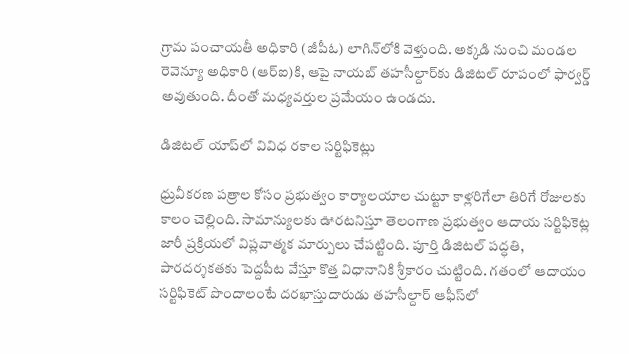గ్రామ పంచాయతీ అధికారి (జీపీఓ) లాగిన్‌లోకి వెళ్తుంది. అక్కడి నుంచి మండల రెవెన్యూ అధికారి (ఆర్‌ఐ)కి, ఆపై నాయబ్‌ తహసీల్దార్‌కు డిజిటల్‌ రూపంలో ఫార్వర్డ్‌ అవుతుంది. దీంతో మధ్యవర్తుల ప్రమేయం ఉండదు.

డిజిటల్‌ యాప్‌లో వివిధ రకాల సర్టిఫికెట్లు

ధ్రువీకరణ పత్రాల కోసం ప్రభుత్వం కార్యాలయాల చుట్టూ కాళ్లరిగేలా తిరిగే రోజులకు కాలం చెల్లింది. సామాన్యులకు ఊరటనిస్తూ తెలంగాణ ప్రభుత్వం ఆదాయ సర్టిఫికెట్ల జారీ ప్రక్రియలో విప్లవాత్మక మార్పులు చేపట్టింది. పూర్తి డిజిటల్‌ పద్ధతి, పారదర్శకతకు పెద్దపీట వేస్తూ కొత్త విధానానికి శ్రీకారం చుట్టింది. గతంలో ఆదాయం సర్టిఫికెట్‌ పొందాలంటే దరఖాస్తుదారుడు తహసీల్దార్‌ ఆఫీస్‌లో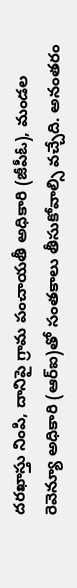దరఖాస్తు నింపి, దానిపై గ్రామ పంచాయతీ అధికారి (జీపీఓ), మండల రెవెన్యూ అధికారి (ఆర్‌ఐ)తో సంతకాలు తీసుకోవాల్సి వచ్చేది. అనంతరం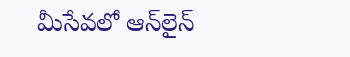మీసేవలో ఆన్‌లైన్‌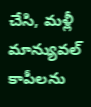చేసి, మళ్లీ మాన్యువల్‌ కాపీలను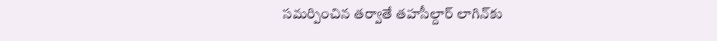సమర్పించిన తర్వాతే తహసీల్దార్‌ లాగిన్‌కు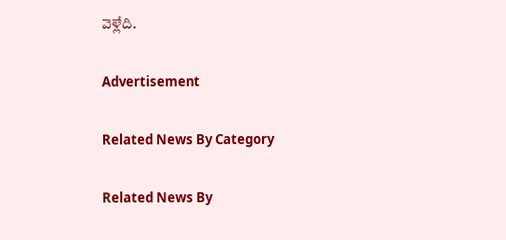వెళ్లేది.

Advertisement

Related News By Category

Related News By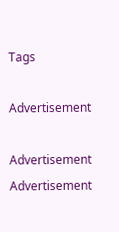Tags

Advertisement

Advertisement
Advertisement